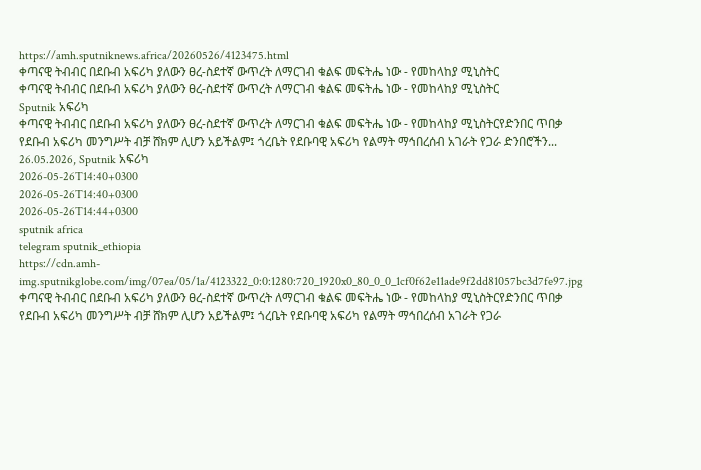https://amh.sputniknews.africa/20260526/4123475.html
ቀጣናዊ ትብብር በደቡብ አፍሪካ ያለውን ፀረ-ስደተኛ ውጥረት ለማርገብ ቁልፍ መፍትሔ ነው - የመከላከያ ሚኒስትር
ቀጣናዊ ትብብር በደቡብ አፍሪካ ያለውን ፀረ-ስደተኛ ውጥረት ለማርገብ ቁልፍ መፍትሔ ነው - የመከላከያ ሚኒስትር
Sputnik አፍሪካ
ቀጣናዊ ትብብር በደቡብ አፍሪካ ያለውን ፀረ-ስደተኛ ውጥረት ለማርገብ ቁልፍ መፍትሔ ነው - የመከላከያ ሚኒስትርየድንበር ጥበቃ የደቡብ አፍሪካ መንግሥት ብቻ ሸክም ሊሆን አይችልም፤ ጎረቤት የደቡባዊ አፍሪካ የልማት ማኅበረሰብ አገራት የጋራ ድንበሮችን... 26.05.2026, Sputnik አፍሪካ
2026-05-26T14:40+0300
2026-05-26T14:40+0300
2026-05-26T14:44+0300
sputnik africa
telegram sputnik_ethiopia
https://cdn.amh-img.sputnikglobe.com/img/07ea/05/1a/4123322_0:0:1280:720_1920x0_80_0_0_1cf0f62e11ade9f2dd81057bc3d7fe97.jpg
ቀጣናዊ ትብብር በደቡብ አፍሪካ ያለውን ፀረ-ስደተኛ ውጥረት ለማርገብ ቁልፍ መፍትሔ ነው - የመከላከያ ሚኒስትርየድንበር ጥበቃ የደቡብ አፍሪካ መንግሥት ብቻ ሸክም ሊሆን አይችልም፤ ጎረቤት የደቡባዊ አፍሪካ የልማት ማኅበረሰብ አገራት የጋራ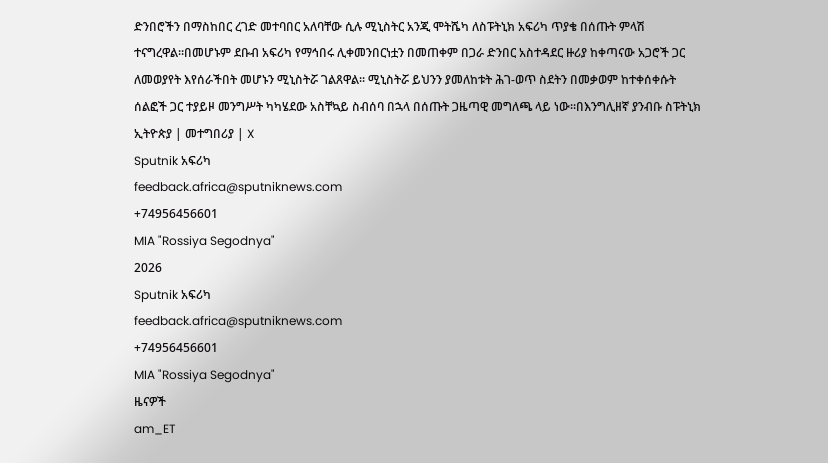ድንበሮችን በማስከበር ረገድ መተባበር አለባቸው ሲሉ ሚኒስትር አንጂ ሞትሼካ ለስፑትኒክ አፍሪካ ጥያቄ በሰጡት ምላሽ ተናግረዋል።በመሆኑም ደቡብ አፍሪካ የማኅበሩ ሊቀመንበርነቷን በመጠቀም በጋራ ድንበር አስተዳደር ዙሪያ ከቀጣናው አጋሮች ጋር ለመወያየት እየሰራችበት መሆኑን ሚኒስትሯ ገልጸዋል። ሚኒስትሯ ይህንን ያመለከቱት ሕገ-ወጥ ስደትን በመቃወም ከተቀሰቀሱት ሰልፎች ጋር ተያይዞ መንግሥት ካካሄደው አስቸኳይ ስብሰባ በኋላ በሰጡት ጋዜጣዊ መግለጫ ላይ ነው።በእንግሊዘኛ ያንብቡ ስፑትኒክ ኢትዮጵያ | መተግበሪያ | X
Sputnik አፍሪካ
feedback.africa@sputniknews.com
+74956456601
MIA "Rossiya Segodnya"
2026
Sputnik አፍሪካ
feedback.africa@sputniknews.com
+74956456601
MIA "Rossiya Segodnya"
ዜናዎች
am_ET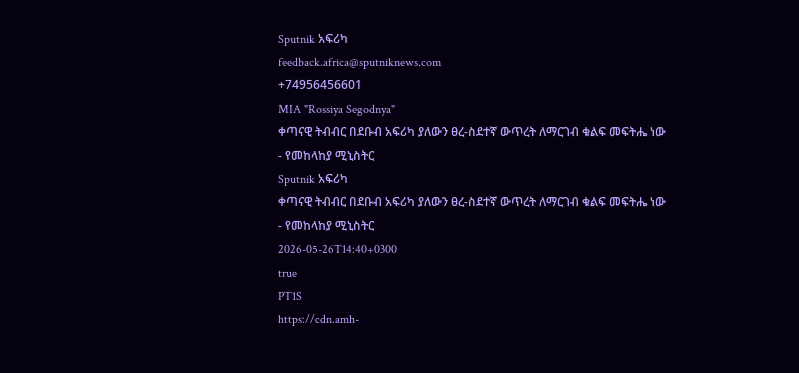Sputnik አፍሪካ
feedback.africa@sputniknews.com
+74956456601
MIA "Rossiya Segodnya"
ቀጣናዊ ትብብር በደቡብ አፍሪካ ያለውን ፀረ-ስደተኛ ውጥረት ለማርገብ ቁልፍ መፍትሔ ነው - የመከላከያ ሚኒስትር
Sputnik አፍሪካ
ቀጣናዊ ትብብር በደቡብ አፍሪካ ያለውን ፀረ-ስደተኛ ውጥረት ለማርገብ ቁልፍ መፍትሔ ነው - የመከላከያ ሚኒስትር
2026-05-26T14:40+0300
true
PT1S
https://cdn.amh-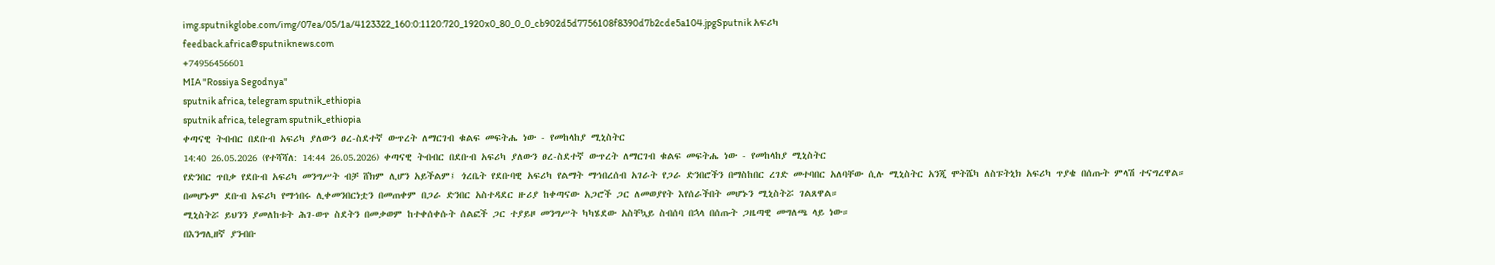img.sputnikglobe.com/img/07ea/05/1a/4123322_160:0:1120:720_1920x0_80_0_0_cb902d5d7756108f8390d7b2cde5a104.jpgSputnik አፍሪካ
feedback.africa@sputniknews.com
+74956456601
MIA "Rossiya Segodnya"
sputnik africa, telegram sputnik_ethiopia
sputnik africa, telegram sputnik_ethiopia
ቀጣናዊ ትብብር በደቡብ አፍሪካ ያለውን ፀረ-ስደተኛ ውጥረት ለማርገብ ቁልፍ መፍትሔ ነው - የመከላከያ ሚኒስትር
14:40 26.05.2026 (የተሻሻለ: 14:44 26.05.2026) ቀጣናዊ ትብብር በደቡብ አፍሪካ ያለውን ፀረ-ስደተኛ ውጥረት ለማርገብ ቁልፍ መፍትሔ ነው - የመከላከያ ሚኒስትር
የድንበር ጥበቃ የደቡብ አፍሪካ መንግሥት ብቻ ሸክም ሊሆን አይችልም፤ ጎረቤት የደቡባዊ አፍሪካ የልማት ማኅበረሰብ አገራት የጋራ ድንበሮችን በማስከበር ረገድ መተባበር አለባቸው ሲሉ ሚኒስትር አንጂ ሞትሼካ ለስፑትኒክ አፍሪካ ጥያቄ በሰጡት ምላሽ ተናግረዋል።
በመሆኑም ደቡብ አፍሪካ የማኅበሩ ሊቀመንበርነቷን በመጠቀም በጋራ ድንበር አስተዳደር ዙሪያ ከቀጣናው አጋሮች ጋር ለመወያየት እየሰራችበት መሆኑን ሚኒስትሯ ገልጸዋል።
ሚኒስትሯ ይህንን ያመለከቱት ሕገ-ወጥ ስደትን በመቃወም ከተቀሰቀሱት ሰልፎች ጋር ተያይዞ መንግሥት ካካሄደው አስቸኳይ ስብሰባ በኋላ በሰጡት ጋዜጣዊ መግለጫ ላይ ነው።
በእንግሊዘኛ ያንብቡ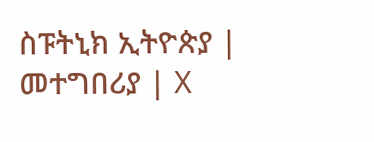ስፑትኒክ ኢትዮጵያ | መተግበሪያ | X